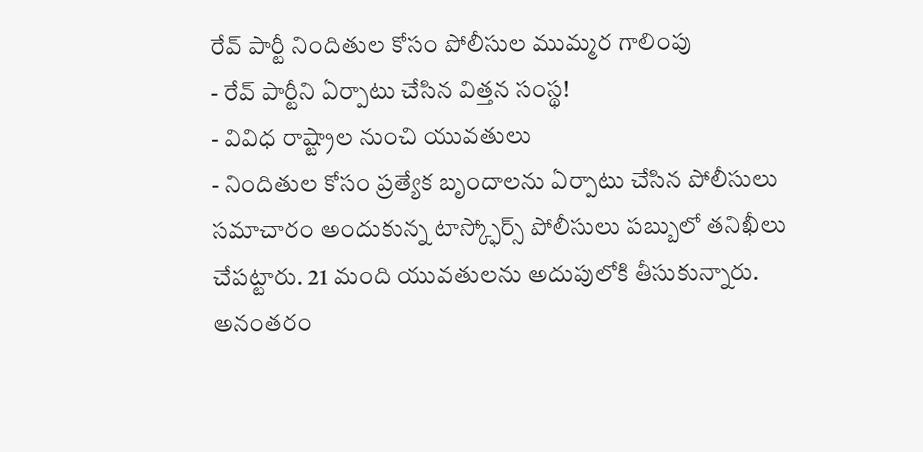రేవ్ పార్టీ నిందితుల కోసం పోలీసుల ముమ్మర గాలింపు
- రేవ్ పార్టీని ఏర్పాటు చేసిన విత్తన సంస్థ!
- వివిధ రాష్ట్రాల నుంచి యువతులు
- నిందితుల కోసం ప్రత్యేక బృందాలను ఏర్పాటు చేసిన పోలీసులు
సమాచారం అందుకున్న టాస్క్ఫోర్స్ పోలీసులు పబ్బులో తనిఖీలు చేపట్టారు. 21 మంది యువతులను అదుపులోకి తీసుకున్నారు. అనంతరం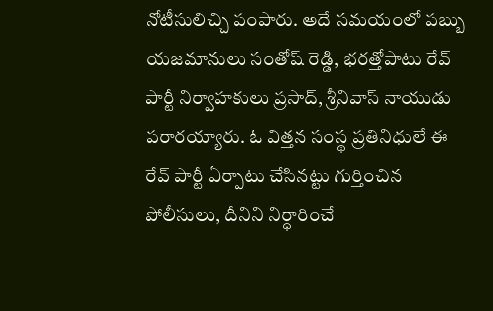నోటీసులిచ్చి పంపారు. అదే సమయంలో పబ్బు యజమానులు సంతోష్ రెడ్డి, భరత్తోపాటు రేవ్ పార్టీ నిర్వాహకులు ప్రసాద్, శ్రీనివాస్ నాయుడు పరారయ్యారు. ఓ విత్తన సంస్థ ప్రతినిధులే ఈ రేవ్ పార్టీ ఏర్పాటు చేసినట్టు గుర్తించిన పోలీసులు, దీనిని నిర్ధారించే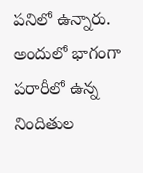పనిలో ఉన్నారు. అందులో భాగంగా పరారీలో ఉన్న నిందితుల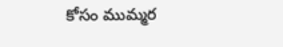కోసం ముమ్మర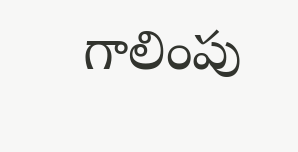గాలింపు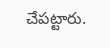చేపట్టారు.